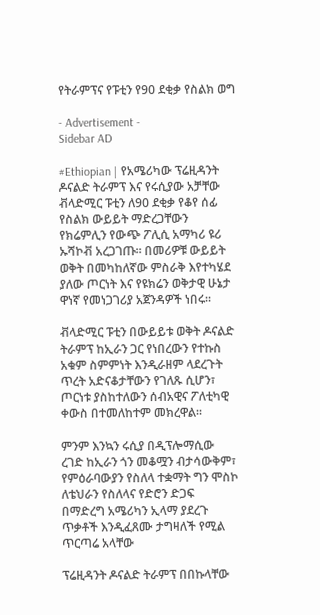የትራምፕና የፑቲን የ90 ደቂቃ የስልክ ወግ

- Advertisement -
Sidebar AD

#Ethiopian | የአሜሪካው ፕሬዚዳንት ዶናልድ ትራምፕ እና የሩሲያው አቻቸው ቭላድሚር ፑቲን ለ90 ደቂቃ የቆየ ሰፊ የስልክ ውይይት ማድረጋቸውን የክሬምሊን የውጭ ፖሊሲ አማካሪ ዩሪ ኡሻኮቭ አረጋገጡ። በመሪዎቹ ውይይት ወቅት በመካከለኛው ምስራቅ እየተካሄደ ያለው ጦርነት እና የዩክሬን ወቅታዊ ሁኔታ ዋነኛ የመነጋገሪያ አጀንዳዎች ነበሩ።

ቭላድሚር ፑቲን በውይይቱ ወቅት ዶናልድ ትራምፕ ከኢራን ጋር የነበረውን የተኩስ አቁም ስምምነት እንዲራዘም ላደረጉት ጥረት አድናቆታቸውን የገለጹ ሲሆን፣ ጦርነቱ ያስከተለውን ሰብአዊና ፖለቲካዊ ቀውስ በተመለከተም መክረዋል።

ምንም እንኳን ሩሲያ በዲፕሎማሲው ረገድ ከኢራን ጎን መቆሟን ብታሳውቅም፣ የምዕራባውያን የስለላ ተቋማት ግን ሞስኮ ለቴህራን የስለላና የድሮን ድጋፍ በማድረግ አሜሪካን ኢላማ ያደረጉ ጥቃቶች እንዲፈጸሙ ታግዛለች የሚል ጥርጣሬ አላቸው

ፕሬዚዳንት ዶናልድ ትራምፕ በበኩላቸው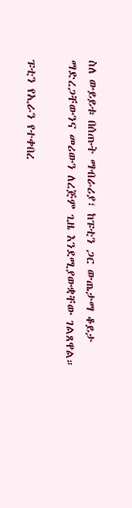ስለ ውይይቱ በሰጡት ማብራሪያ፣ ከፑቲን ጋር ውጤታማ ቆይታ ማድረጋቸውንና መሪውን ለረጅም ጊዜ እንደሚያውቋቸው ገልጸዋል።

ፑቲን የኢራን የተቀበረ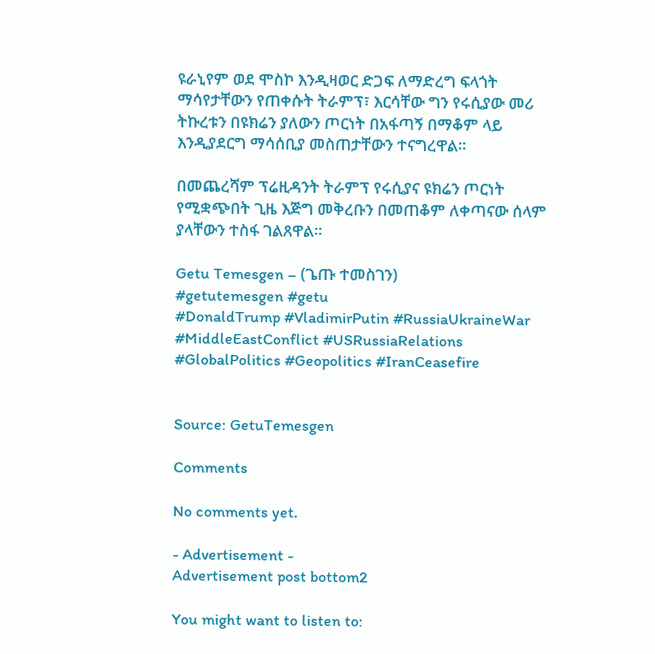ዩራኒየም ወደ ሞስኮ እንዲዛወር ድጋፍ ለማድረግ ፍላጎት ማሳየታቸውን የጠቀሱት ትራምፕ፣ እርሳቸው ግን የሩሲያው መሪ ትኩረቱን በዩክሬን ያለውን ጦርነት በአፋጣኝ በማቆም ላይ እንዲያደርግ ማሳሰቢያ መስጠታቸውን ተናግረዋል።

በመጨረሻም ፕሬዚዳንት ትራምፕ የሩሲያና ዩክሬን ጦርነት የሚቋጭበት ጊዜ እጅግ መቅረቡን በመጠቆም ለቀጣናው ሰላም ያላቸውን ተስፋ ገልጸዋል።

Getu Temesgen – (ጌጡ ተመስገን)
#getutemesgen #getu
#DonaldTrump #VladimirPutin #RussiaUkraineWar #MiddleEastConflict #USRussiaRelations #GlobalPolitics #Geopolitics #IranCeasefire


Source: GetuTemesgen

Comments

No comments yet.

- Advertisement -
Advertisement post bottom2

You might want to listen to: